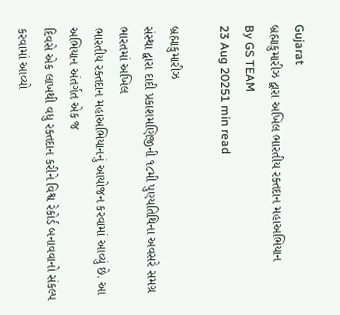Gujarat
બ્રહ્માકુમારીઝ દ્વારા અખિલ ભારતીય રક્તદાન મહાઅભિયાન
By GS TEAM
23 Aug 20251 min read

બ્રહ્માકુમારીઝ
સંસ્થા દ્વારા દાદી પ્રકાશમણિજીની ૧૮મી પુણ્યતિથિના અવસરે સમગ્ર ભારતમાં અખિલ
ભારતીય રક્તદાન મહાઅભિયાનનું આયોજન કરવામાં આવ્યું છે. આ અભિયાન અંતર્ગત એક જ
દિવસે એક લાખથી વધુ રક્તદાન કરીને વિશ્વ રેકોર્ડ બનાવવાનો સંકલ્પ કરવામાં આવ્યો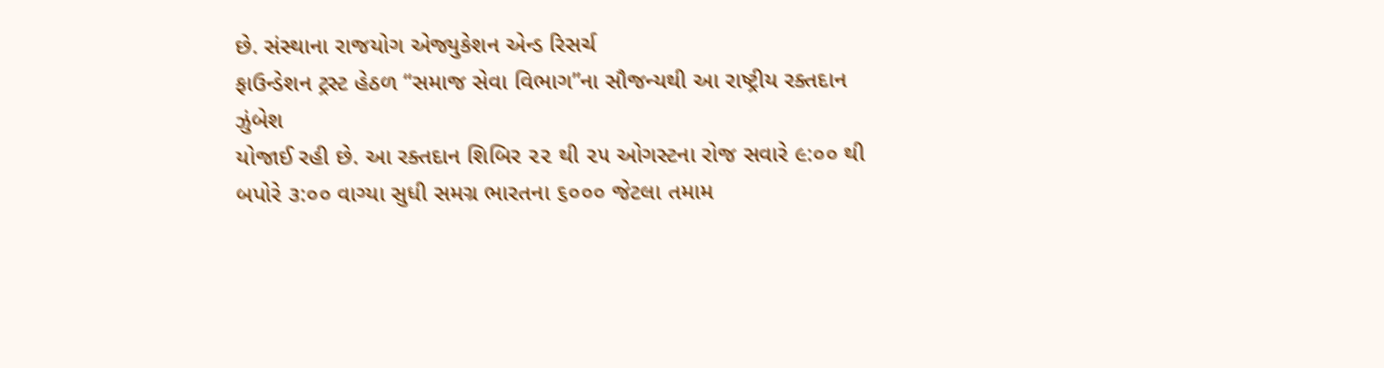છે. સંસ્થાના રાજયોગ એજ્યુકેશન એન્ડ રિસર્ચ
ફાઉન્ડેશન ટ્રસ્ટ હેઠળ “સમાજ સેવા વિભાગ”ના સૌજન્યથી આ રાષ્ટ્રીય રક્તદાન ઝુંબેશ
યોજાઈ રહી છે. આ રક્તદાન શિબિર ૨૨ થી ૨૫ ઓગસ્ટના રોજ સવારે ૯:૦૦ થી બપોરે ૩:૦૦ વાગ્યા સુધી સમગ્ર ભારતના ૬૦૦૦ જેટલા તમામ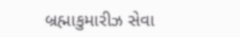બ્રહ્માકુમારીઝ સેવા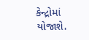કેન્દ્રોમાં યોજાશે.